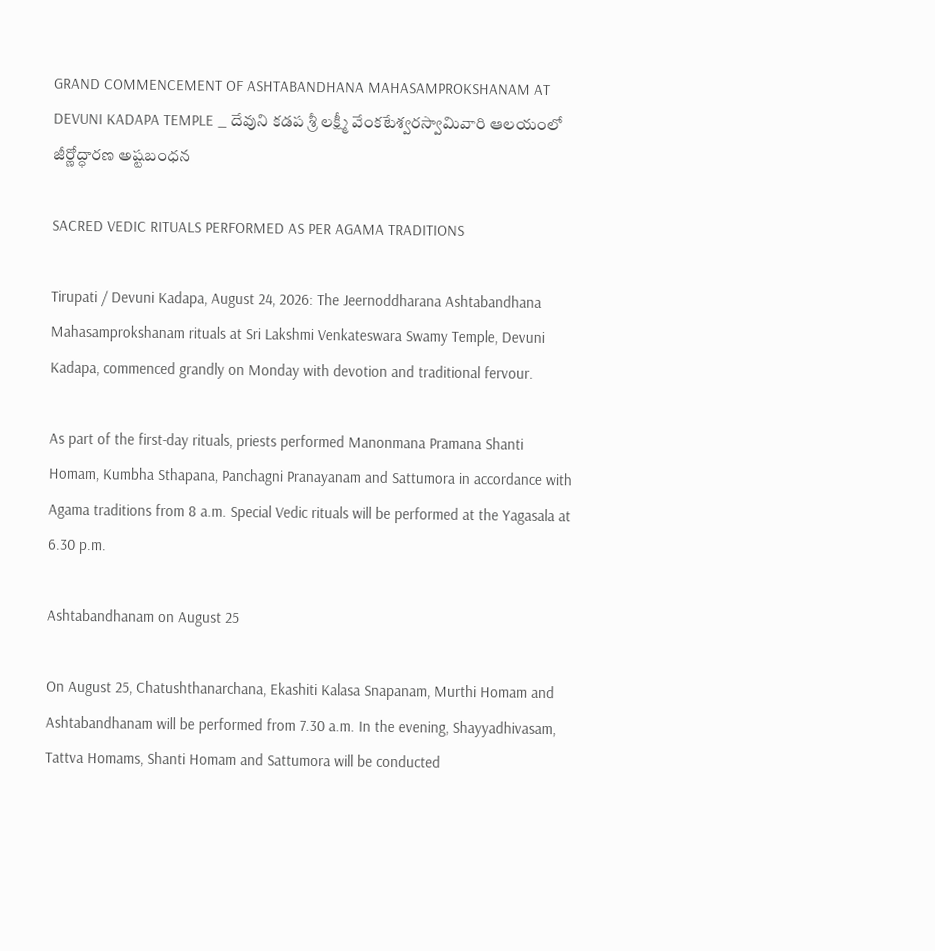GRAND COMMENCEMENT OF ASHTABANDHANA MAHASAMPROKSHANAM AT DEVUNI KADAPA TEMPLE _ దేవుని కడప శ్రీ లక్ష్మీ వేంకటేశ్వరస్వామివారి ఆలయంలో జీర్ణోద్ధారణ అష్టబంధన

SACRED VEDIC RITUALS PERFORMED AS PER AGAMA TRADITIONS

Tirupati / Devuni Kadapa, August 24, 2026: The Jeernoddharana Ashtabandhana Mahasamprokshanam rituals at Sri Lakshmi Venkateswara Swamy Temple, Devuni Kadapa, commenced grandly on Monday with devotion and traditional fervour.

As part of the first-day rituals, priests performed Manonmana Pramana Shanti Homam, Kumbha Sthapana, Panchagni Pranayanam and Sattumora in accordance with Agama traditions from 8 a.m. Special Vedic rituals will be performed at the Yagasala at 6.30 p.m.

Ashtabandhanam on August 25

On August 25, Chatushthanarchana, Ekashiti Kalasa Snapanam, Murthi Homam and Ashtabandhanam will be performed from 7.30 a.m. In the evening, Shayyadhivasam, Tattva Homams, Shanti Homam and Sattumora will be conducted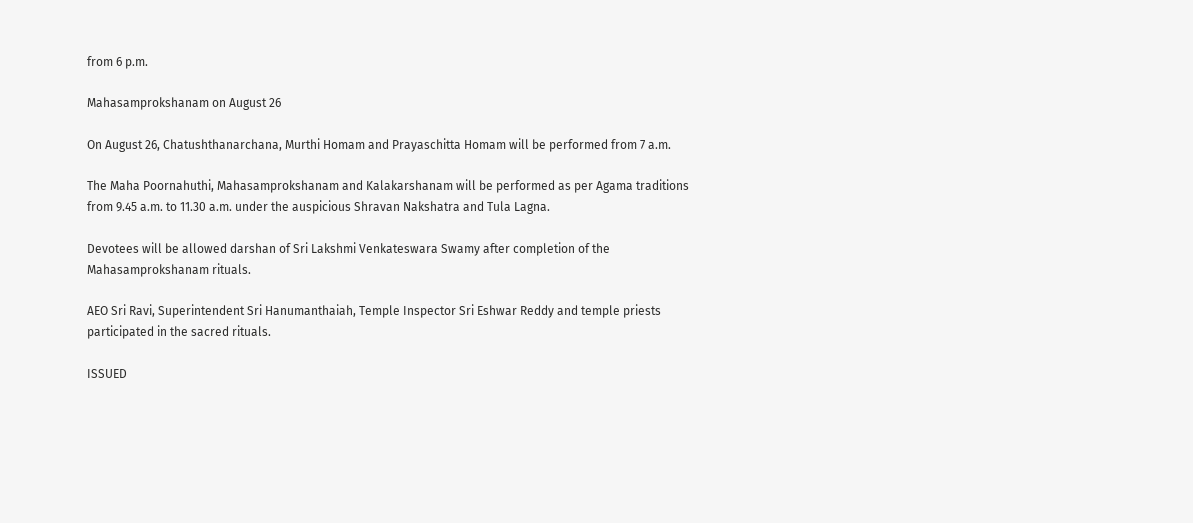from 6 p.m.

Mahasamprokshanam on August 26

On August 26, Chatushthanarchana, Murthi Homam and Prayaschitta Homam will be performed from 7 a.m.

The Maha Poornahuthi, Mahasamprokshanam and Kalakarshanam will be performed as per Agama traditions from 9.45 a.m. to 11.30 a.m. under the auspicious Shravan Nakshatra and Tula Lagna.

Devotees will be allowed darshan of Sri Lakshmi Venkateswara Swamy after completion of the Mahasamprokshanam rituals.

AEO Sri Ravi, Superintendent Sri Hanumanthaiah, Temple Inspector Sri Eshwar Reddy and temple priests participated in the sacred rituals.

ISSUED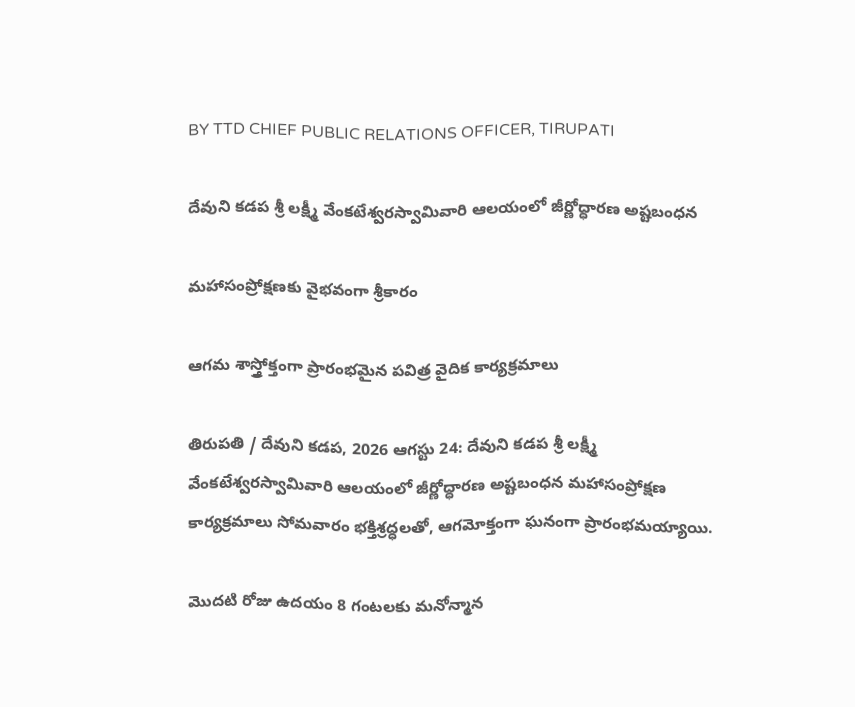BY TTD CHIEF PUBLIC RELATIONS OFFICER, TIRUPATI

దేవుని కడప శ్రీ లక్ష్మీ వేంకటేశ్వరస్వామివారి ఆలయంలో జీర్ణోద్ధారణ అష్టబంధన

మహాసంప్రోక్షణకు వైభవంగా శ్రీకారం

ఆగమ శాస్త్రోక్తంగా ప్రారంభమైన పవిత్ర వైదిక కార్యక్రమాలు

తిరుపతి / దేవుని కడప, 2026 ఆగస్టు 24: దేవుని కడప శ్రీ లక్ష్మీ వేంకటేశ్వరస్వామివారి ఆలయంలో జీర్ణోద్ధారణ అష్టబంధన మహాసంప్రోక్షణ కార్యక్రమాలు సోమవారం భక్తిశ్రద్ధలతో, ఆగమోక్తంగా ఘనంగా ప్రారంభమయ్యాయి.

మొదటి రోజు ఉదయం 8 గంటలకు మనోన్మాన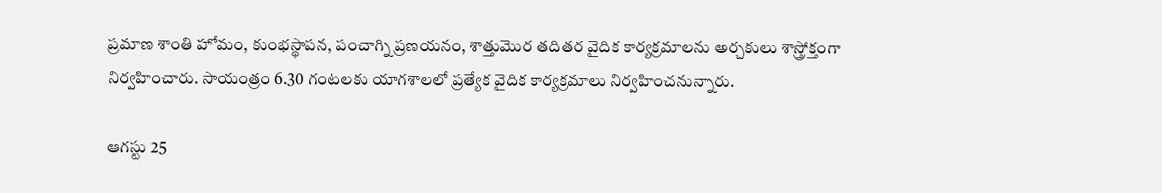ప్రమాణ శాంతి హోమం, కుంభస్థాపన, పంచాగ్ని ప్రణయనం, శాత్తుమొర తదితర వైదిక కార్యక్రమాలను అర్చకులు శాస్త్రోక్తంగా నిర్వహించారు. సాయంత్రం 6.30 గంటలకు యాగశాలలో ప్రత్యేక వైదిక కార్యక్రమాలు నిర్వహించనున్నారు.

ఆగస్టు 25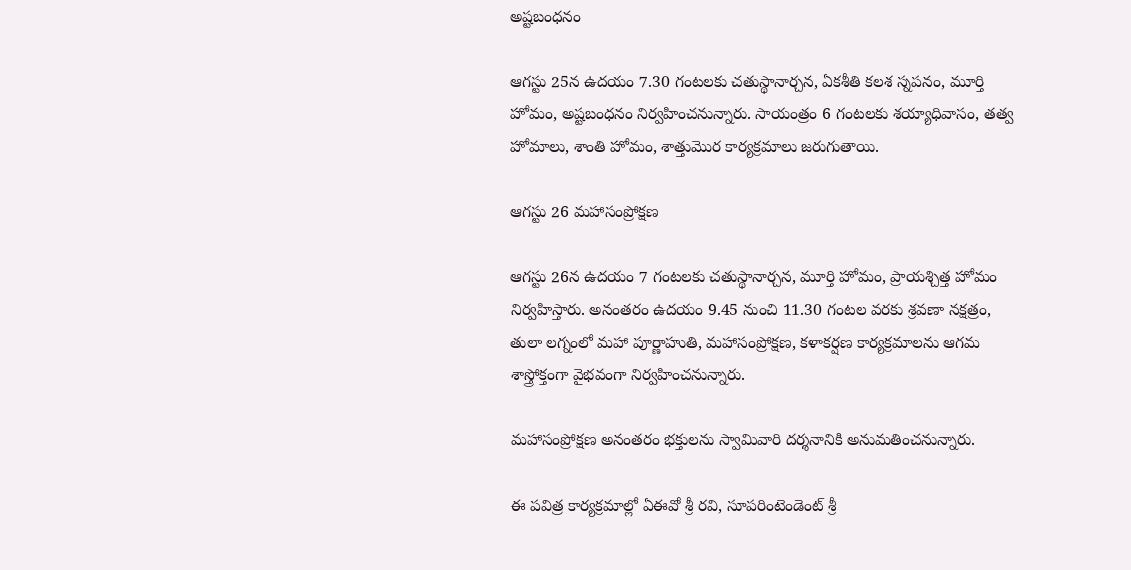అష్టబంధనం

ఆగస్టు 25న ఉదయం 7.30 గంటలకు చతుస్థానార్చన, ఏకశీతి కలశ స్నపనం, మూర్తి హోమం, అష్టబంధనం నిర్వహించనున్నారు. సాయంత్రం 6 గంటలకు శయ్యాధివాసం, తత్వ హోమాలు, శాంతి హోమం, శాత్తుమొర కార్యక్రమాలు జరుగుతాయి.

ఆగస్టు 26 మహాసంప్రోక్షణ

ఆగస్టు 26న ఉదయం 7 గంటలకు చతుస్థానార్చన, మూర్తి హోమం, ప్రాయశ్చిత్త హోమం నిర్వహిస్తారు. అనంతరం ఉదయం 9.45 నుంచి 11.30 గంటల వరకు శ్రవణా నక్షత్రం, తులా లగ్నంలో మహా పూర్ణాహుతి, మహాసంప్రోక్షణ, కళాకర్షణ కార్యక్రమాలను ఆగమ శాస్త్రోక్తంగా వైభవంగా నిర్వహించనున్నారు.

మహాసంప్రోక్షణ అనంతరం భక్తులను స్వామివారి దర్శనానికి అనుమతించనున్నారు.

ఈ పవిత్ర కార్యక్రమాల్లో ఏఈవో శ్రీ రవి, సూపరింటెండెంట్ శ్రీ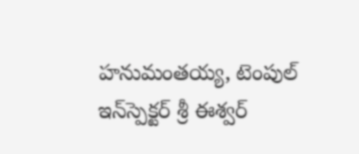హనుమంతయ్య, టెంపుల్ ఇన్‌స్పెక్టర్ శ్రీ ఈశ్వర్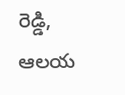రెడ్డి, ఆలయ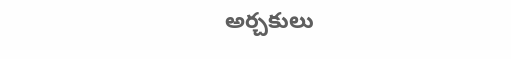అర్చకులు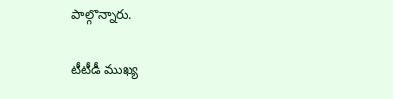పాల్గొన్నారు.

టీటీడీ ముఖ్య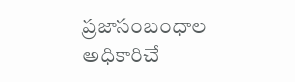ప్రజాసంబంధాల అధికారిచే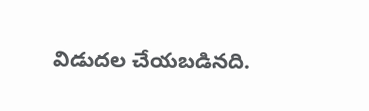విడుదల చేయబడినది.